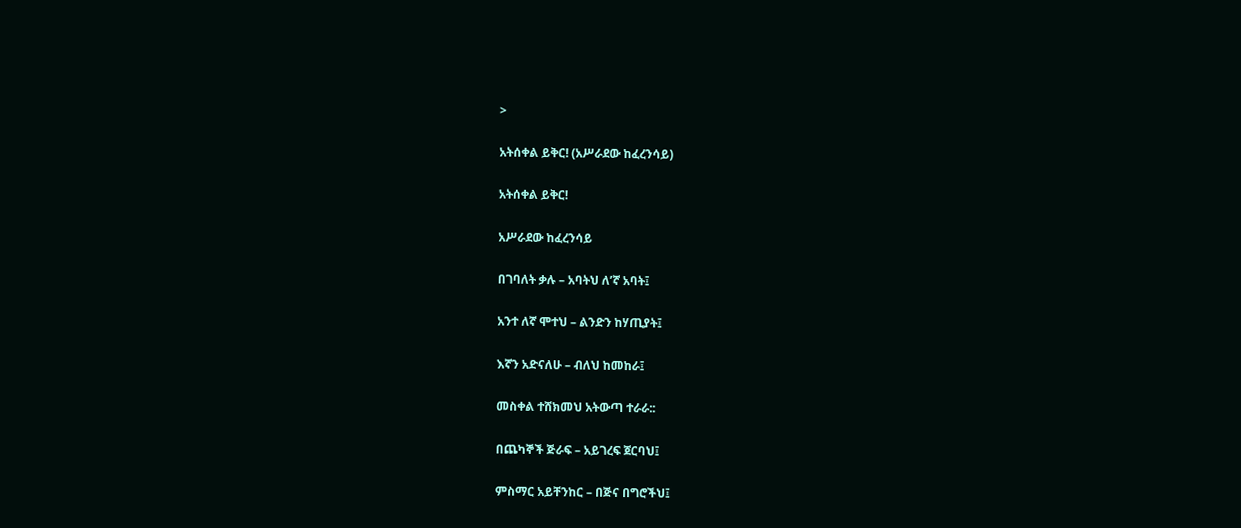>

አትሰቀል ይቅር! (አሥራደው ከፈረንሳይ)

አትሰቀል ይቅር!

አሥራደው ከፈረንሳይ

በገባለት ቃሉ – አባትህ ለ’ኛ አባት፤

አንተ ለኛ ሞተህ – ልንድን ከሃጢያት፤

እኛን አድናለሁ – ብለህ ከመከራ፤

መስቀል ተሸክመህ አትውጣ ተራራ::

በጨካኞች ጅራፍ – አይገረፍ ጀርባህ፤

ምስማር አይቸንከር – በጅና በግሮችህ፤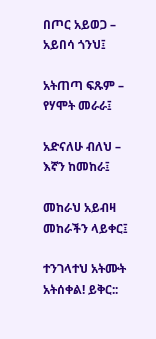በጦር አይወጋ – አይበሳ ጎንህ፤

አትጠጣ ፍጹም – የሃሞት መራራ፤

አድናለሁ ብለህ – እኛን ከመከራ፤

መከራህ አይብዛ መከራችን ላይቀር፤

ተንገላተህ አትሙት አትሰቀል! ይቅር::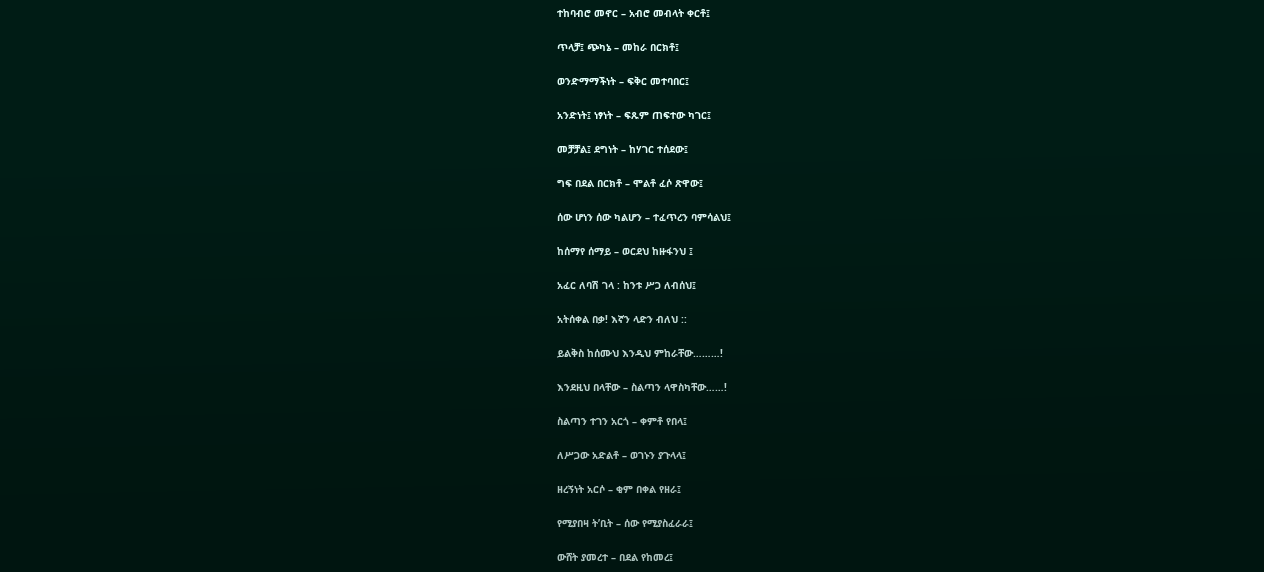ተከባብሮ መኖር – አብሮ መብላት ቀርቶ፤

ጥላቻ፤ ጭካኔ – መከራ በርክቶ፤

ወንድማማችነት – ፍቅር መተባበር፤

አንድነት፤ ነፃነት – ፍጹም ጠፍተው ካገር፤

መቻቻል፤ ደግነት – ከሃገር ተሰደው፤

ግፍ በደል በርክቶ – ሞልቶ ፈሶ ጽዋው፤

ሰው ሆነን ሰው ካልሆን – ተፈጥረን ባምሳልህ፤

ከሰማየ ሰማይ – ወርደህ ከዙፋንህ ፤

አፈር ለባሽ ገላ : ከንቱ ሥጋ ለብሰህ፤

አትሰቀል በቃ! እኛን ላድን ብለህ ::

ይልቅስ ከሰሙህ እንዲህ ምከራቸው………!

እንደዚህ በላቸው – ስልጣን ላዋስካቸው……!

ስልጣን ተገን አርጎ – ቀምቶ የበላ፤

ለሥጋው አድልቶ – ወገኑን ያጉላላ፤

ዘረኝነት አርሶ – ቂም በቀል የዘራ፤

የሚያበዛ ት’ቢት – ሰው የሚያስፈራራ፤

ውሸት ያመረተ – በደል የከመረ፤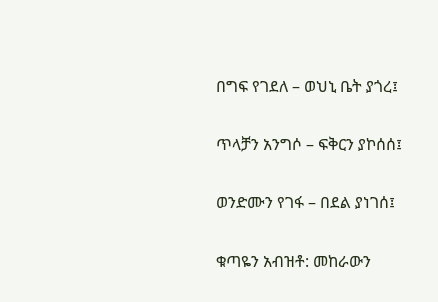በግፍ የገደለ – ወህኒ ቤት ያጎረ፤

ጥላቻን አንግሶ – ፍቅርን ያኮሰሰ፤

ወንድሙን የገፋ – በደል ያነገሰ፤

ቁጣዬን አብዝቶ: መከራውን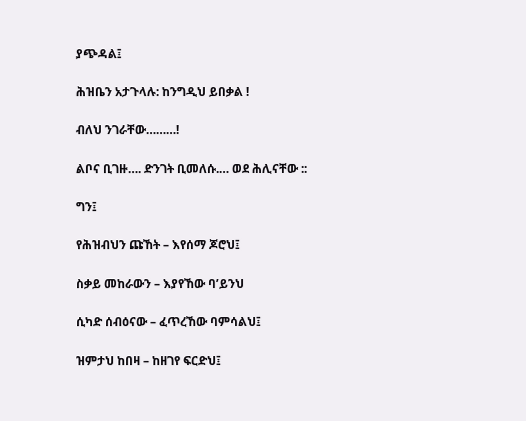ያጭዳል፤

ሕዝቤን አታጉላሉ: ከንግዲህ ይበቃል !

ብለህ ንገራቸው………!

ልቦና ቢገዙ…. ድንገት ቢመለሱ.… ወደ ሕሊናቸው ::

ግን፤

የሕዝብህን ጩኸት – እየሰማ ጆሮህ፤

ስቃይ መከራውን – እያየኸው ባ’ይንህ

ሲካድ ሰብዕናው – ፈጥረኸው ባምሳልህ፤

ዝምታህ ከበዛ – ከዘገየ ፍርድህ፤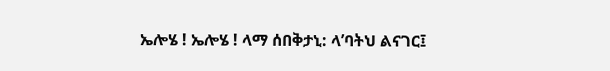ኤሎሄ ! ኤሎሄ ! ላማ ሰበቅታኒ: ላ’ባትህ ልናገር፤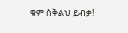ቁም ስቅልህ ይብቃ!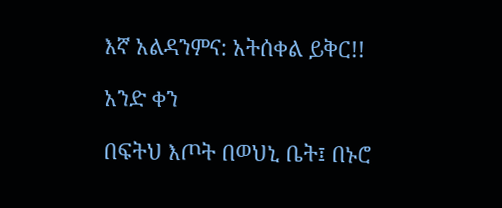እኛ አልዳንምና: አትሰቀል ይቅር!!

አንድ ቀን

በፍትህ እጦት በወህኒ ቤት፤ በኑሮ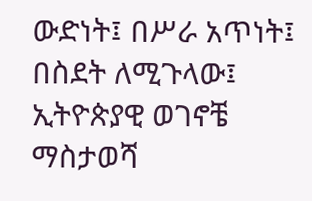ውድነት፤ በሥራ አጥነት፤ በስደት ለሚጉላው፤ ኢትዮጵያዊ ወገኖቼ ማስታወሻ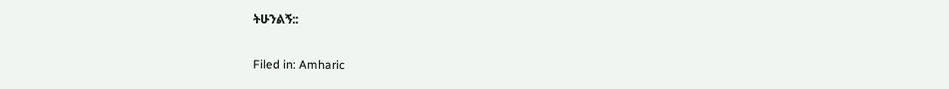ትሁንልኝ::

Filed in: Amharic